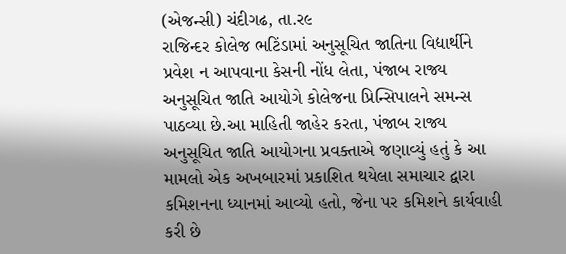(એજન્સી) ચંદીગઢ, તા.ર૯
રાજિન્દર કોલેજ ભટિંડામાં અનુસૂચિત જાતિના વિદ્યાર્થીને પ્રવેશ ન આપવાના કેસની નોંધ લેતા, પંજાબ રાજ્ય અનુસૂચિત જાતિ આયોગે કોલેજના પ્રિન્સિપાલને સમન્સ પાઠવ્યા છે.આ માહિતી જાહેર કરતા, પંજાબ રાજ્ય અનુસૂચિત જાતિ આયોગના પ્રવક્તાએ જણાવ્યું હતું કે આ મામલો એક અખબારમાં પ્રકાશિત થયેલા સમાચાર દ્વારા કમિશનના ધ્યાનમાં આવ્યો હતો, જેના પર કમિશને કાર્યવાહી કરી છે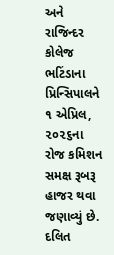અને રાજિન્દર કોલેજ ભટિંડાના પ્રિન્સિપાલને ૧ એપ્રિલ, ૨૦૨૬ના રોજ કમિશન સમક્ષ રૂબરૂ હાજર થવા જણાવ્યું છે.
દલિત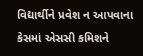વિદ્યાર્થીને પ્રવેશ ન આપવાના કેસમાં એસસી કમિશને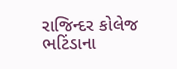રાજિન્દર કોલેજ ભટિંડાના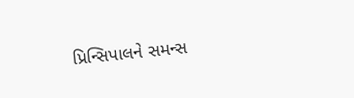પ્રિન્સિપાલને સમન્સ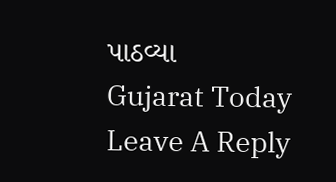પાઠવ્યા
Gujarat Today
Leave A Reply